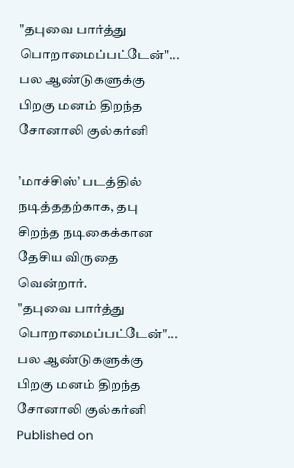"தபுவை பார்த்து பொறாமைப்பட்டேன்"... பல ஆண்டுகளுக்கு பிறகு மனம் திறந்த சோனாலி குல்கர்னி

’மாச்சிஸ்’ படத்தில் நடித்ததற்காக, தபு சிறந்த நடிகைக்கான தேசிய விருதை வென்றார்.
"தபுவை பார்த்து பொறாமைப்பட்டேன்"... பல ஆண்டுகளுக்கு பிறகு மனம் திறந்த சோனாலி குல்கர்னி
Published on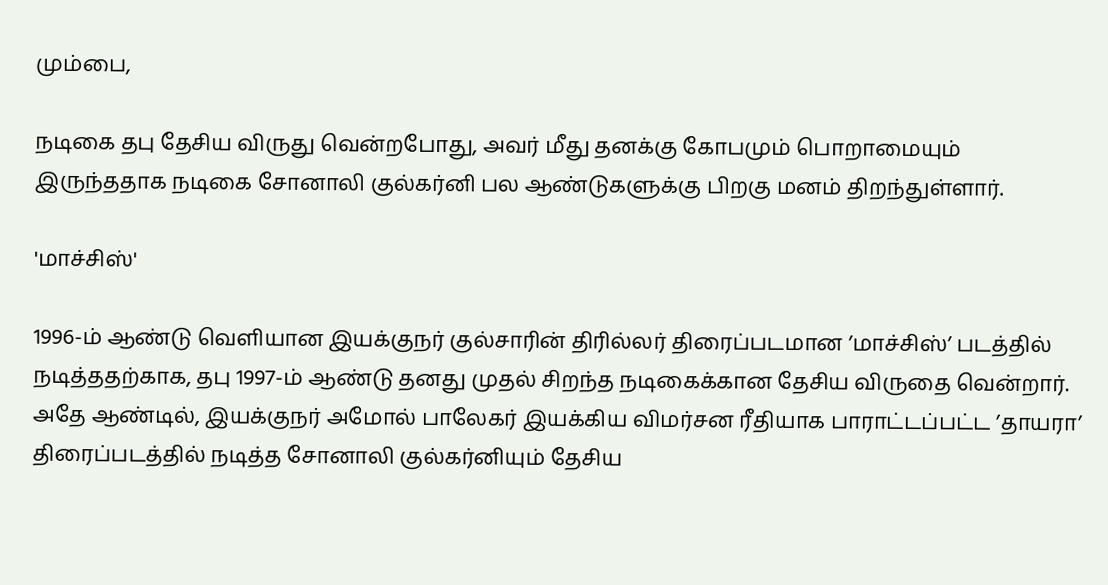மும்பை,

நடிகை தபு தேசிய விருது வென்றபோது, அவர் மீது தனக்கு கோபமும் பொறாமையும் இருந்ததாக நடிகை சோனாலி குல்கர்னி பல ஆண்டுகளுக்கு பிறகு மனம் திறந்துள்ளார்.

'மாச்சிஸ்'

1996-ம் ஆண்டு வெளியான இயக்குநர் குல்சாரின் திரில்லர் திரைப்படமான ’மாச்சிஸ்’ படத்தில் நடித்ததற்காக, தபு 1997-ம் ஆண்டு தனது முதல் சிறந்த நடிகைக்கான தேசிய விருதை வென்றார். அதே ஆண்டில், இயக்குநர் அமோல் பாலேகர் இயக்கிய விமர்சன ரீதியாக பாராட்டப்பட்ட ’தாயரா’ திரைப்படத்தில் நடித்த சோனாலி குல்கர்னியும் தேசிய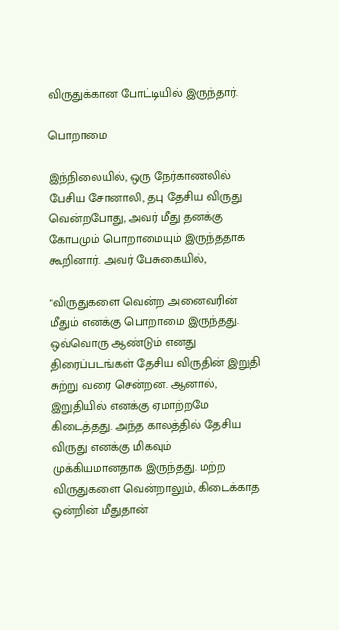விருதுக்கான போட்டியில் இருந்தார்.

பொறாமை

இந்நிலையில், ஒரு நேர்காணலில் பேசிய சோனாலி, தபு தேசிய விருது வென்றபோது, அவர் மீது தனக்கு கோபமும் பொறாமையும் இருந்ததாக கூறினார். அவர் பேசுகையில்,

"விருதுகளை வென்ற அனைவரின் மீதும் எனக்கு பொறாமை இருந்தது. ஒவ்வொரு ஆண்டும் எனது திரைப்படங்கள் தேசிய விருதின் இறுதி சுற்று வரை சென்றன. ஆனால், இறுதியில் எனக்கு ஏமாற்றமே கிடைத்தது. அந்த காலத்தில் தேசிய விருது எனக்கு மிகவும் முக்கியமானதாக இருந்தது. மற்ற விருதுகளை வென்றாலும், கிடைக்காத ஒன்றின் மீதுதான்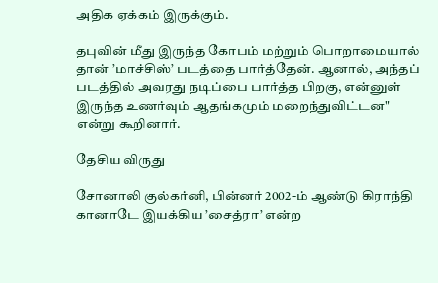அதிக ஏக்கம் இருக்கும்.

தபுவின் மீது இருந்த கோபம் மற்றும் பொறாமையால் தான் ’மாச்சிஸ்’ படத்தை பார்த்தேன். ஆனால், அந்தப் படத்தில் அவரது நடிப்பை பார்த்த பிறகு, என்னுள் இருந்த உணர்வும் ஆதங்கமும் மறைந்துவிட்டன" என்று கூறினார்.

தேசிய விருது

சோனாலி குல்கர்னி, பின்னர் 2002-ம் ஆண்டு கிராந்தி கானாடே இயக்கிய ’சைத்ரா’ என்ற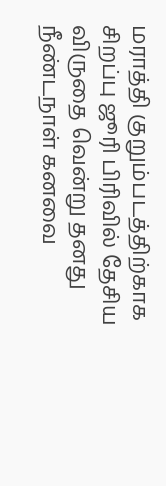மராத்தி குறும்படத்திற்காக சிறப்பு ஜூரி பிரிவில் தேசிய விருதை வென்று தனது நீண்டநாள் கனவை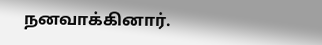நனவாக்கினார்.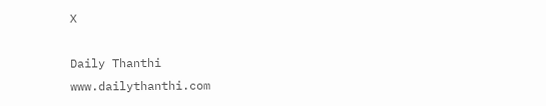X

Daily Thanthi
www.dailythanthi.com